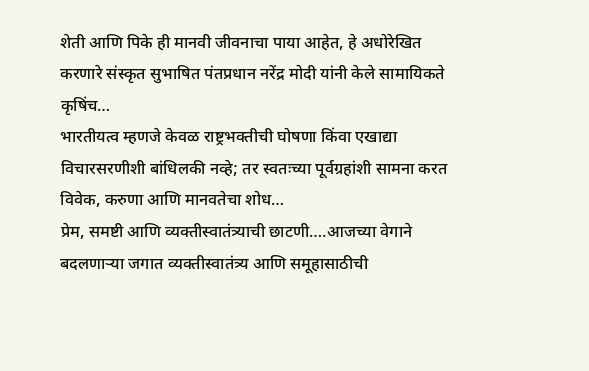शेती आणि पिके ही मानवी जीवनाचा पाया आहेत, हे अधोरेखित करणारे संस्कृत सुभाषित पंतप्रधान नरेंद्र मोदी यांनी केले सामायिकते कृषिंच…
भारतीयत्व म्हणजे केवळ राष्ट्रभक्तीची घोषणा किंवा एखाद्या विचारसरणीशी बांधिलकी नव्हे; तर स्वतःच्या पूर्वग्रहांशी सामना करत विवेक, करुणा आणि मानवतेचा शोध…
प्रेम, समष्टी आणि व्यक्तीस्वातंत्र्याची छाटणी….आजच्या वेगाने बदलणाऱ्या जगात व्यक्तीस्वातंत्र्य आणि समूहासाठीची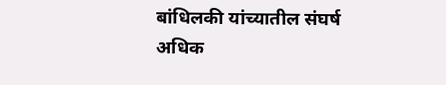बांधिलकी यांच्यातील संघर्ष अधिक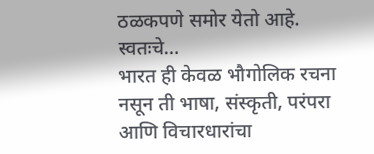ठळकपणे समोर येतो आहे. स्वतःचे…
भारत ही केवळ भौगोलिक रचना नसून ती भाषा, संस्कृती, परंपरा आणि विचारधारांचा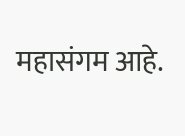महासंगम आहे.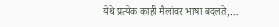येथे प्रत्येक काही मैलांवर भाषा बदलते,…